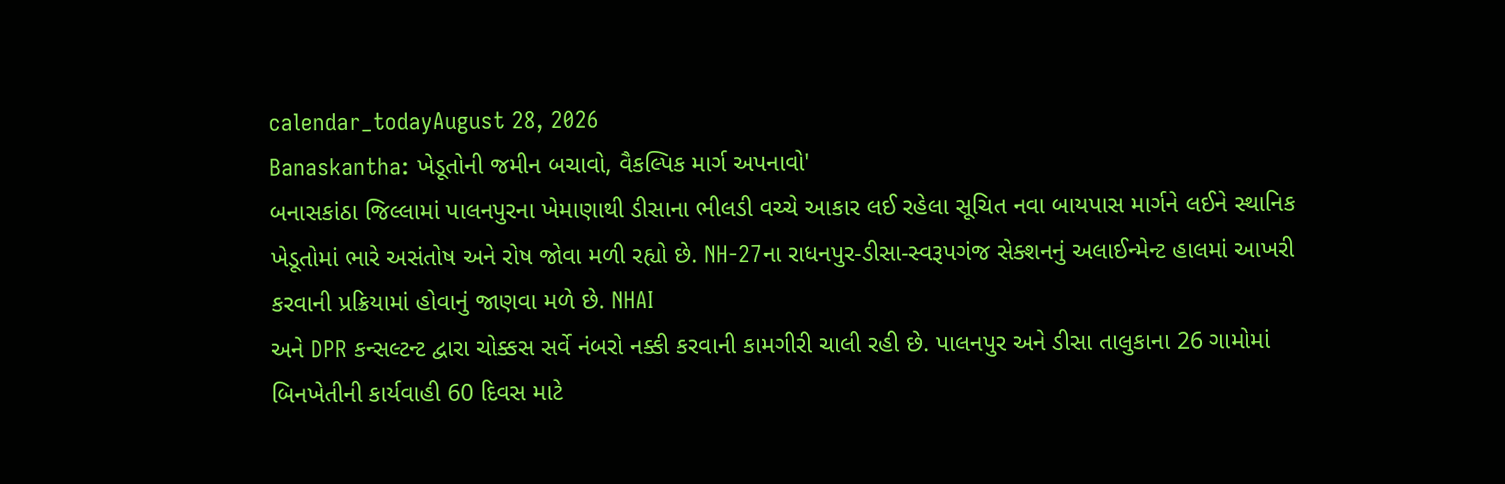calendar_todayAugust 28, 2026
Banaskantha: ખેડૂતોની જમીન બચાવો, વૈકલ્પિક માર્ગ અપનાવો'
બનાસકાંઠા જિલ્લામાં પાલનપુરના ખેમાણાથી ડીસાના ભીલડી વચ્ચે આકાર લઈ રહેલા સૂચિત નવા બાયપાસ માર્ગને લઈને સ્થાનિક ખેડૂતોમાં ભારે અસંતોષ અને રોષ જોવા મળી રહ્યો છે. NH-27ના રાધનપુર-ડીસા-સ્વરૂપગંજ સેક્શનનું અલાઈન્મેન્ટ હાલમાં આખરી કરવાની પ્રક્રિયામાં હોવાનું જાણવા મળે છે. NHAI
અને DPR કન્સલ્ટન્ટ દ્વારા ચોક્કસ સર્વે નંબરો નક્કી કરવાની કામગીરી ચાલી રહી છે. પાલનપુર અને ડીસા તાલુકાના 26 ગામોમાં બિનખેતીની કાર્યવાહી 60 દિવસ માટે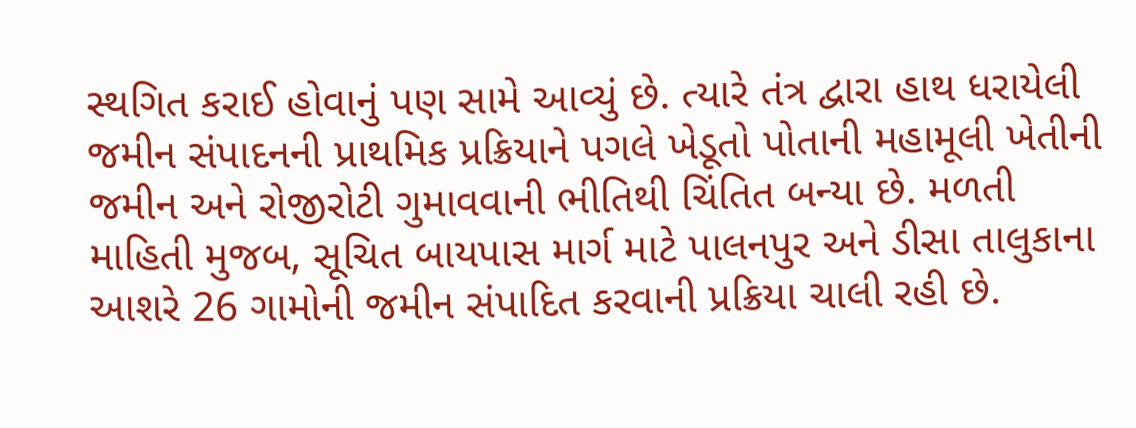સ્થગિત કરાઈ હોવાનું પણ સામે આવ્યું છે. ત્યારે તંત્ર દ્વારા હાથ ધરાયેલી જમીન સંપાદનની પ્રાથમિક પ્રક્રિયાને પગલે ખેડૂતો પોતાની મહામૂલી ખેતીની જમીન અને રોજીરોટી ગુમાવવાની ભીતિથી ચિંતિત બન્યા છે. મળતી માહિતી મુજબ, સૂચિત બાયપાસ માર્ગ માટે પાલનપુર અને ડીસા તાલુકાના આશરે 26 ગામોની જમીન સંપાદિત કરવાની પ્રક્રિયા ચાલી રહી છે.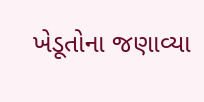ખેડૂતોના જણાવ્યા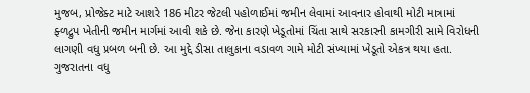મુજબ, પ્રોજેક્ટ માટે આશરે 186 મીટર જેટલી પહોળાઈમાં જમીન લેવામાં આવનાર હોવાથી મોટી માત્રામાં ફ્ળદ્રુપ ખેતીની જમીન માર્ગમાં આવી શકે છે. જેના કારણે ખેડૂતોમાં ચિંતા સાથે સરકારની કામગીરી સામે વિરોધની લાગણી વધુ પ્રબળ બની છે. આ મુદ્દે ડીસા તાલુકાના વડાવળ ગામે મોટી સંખ્યામાં ખેડૂતો એકત્ર થયા હતા.
ગુજરાતના વધુ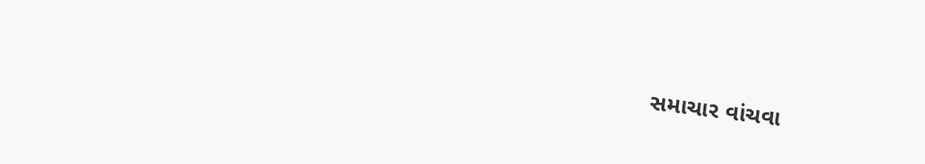સમાચાર વાંચવા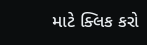માટે ક્લિક કરો